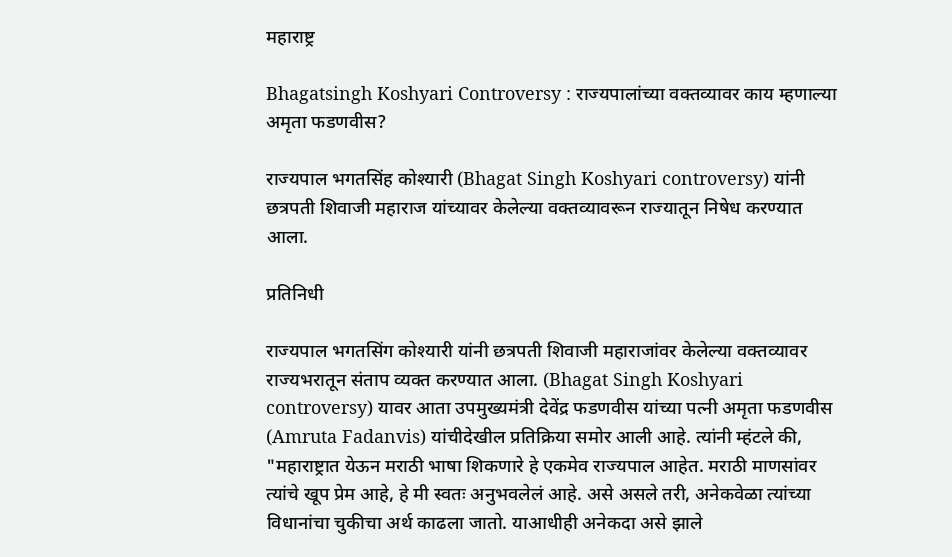महाराष्ट्र

Bhagatsingh Koshyari Controversy : राज्यपालांच्या वक्तव्यावर काय म्हणाल्या अमृता फडणवीस?

राज्यपाल भगतसिंह कोश्यारी (Bhagat Singh Koshyari controversy) यांनी छत्रपती शिवाजी महाराज यांच्यावर केलेल्या वक्तव्यावरून राज्यातून निषेध करण्यात आला.

प्रतिनिधी

राज्यपाल भगतसिंग कोश्यारी यांनी छत्रपती शिवाजी महाराजांवर केलेल्या वक्तव्यावर राज्यभरातून संताप व्यक्त करण्यात आला. (Bhagat Singh Koshyari controversy) यावर आता उपमुख्यमंत्री देवेंद्र फडणवीस यांच्या पत्नी अमृता फडणवीस (Amruta Fadanvis) यांचीदेखील प्रतिक्रिया समोर आली आहे. त्यांनी म्हंटले की, "महाराष्ट्रात येऊन मराठी भाषा शिकणारे हे एकमेव राज्यपाल आहेत. मराठी माणसांवर त्यांचे खूप प्रेम आहे, हे मी स्वतः अनुभवलेलं आहे. असे असले तरी, अनेकवेळा त्यांच्या विधानांचा चुकीचा अर्थ काढला जातो. याआधीही अनेकदा असे झाले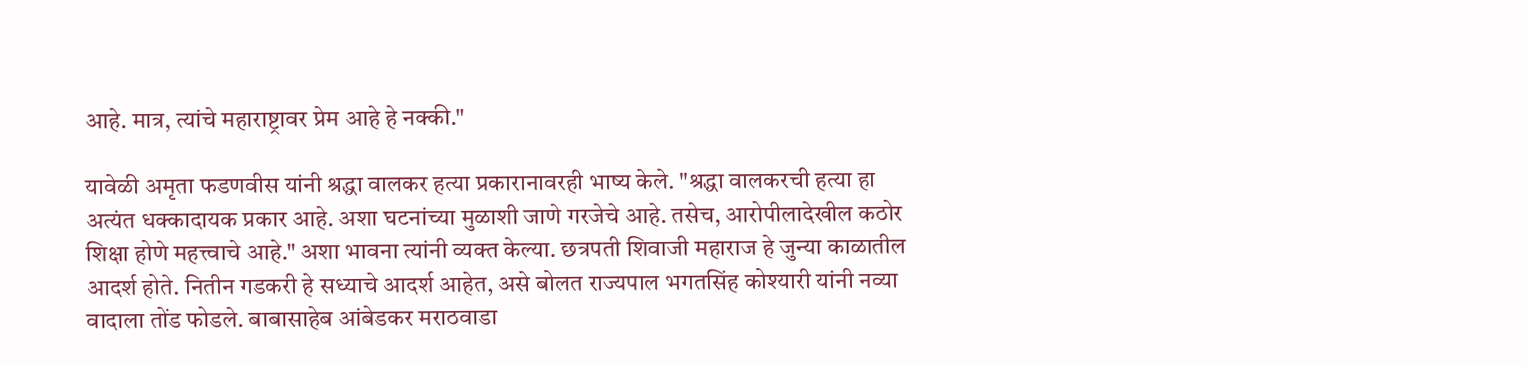आहे. मात्र, त्यांचे महाराष्ट्रावर प्रेम आहे हे नक्की."

यावेळी अमृता फडणवीस यांनी श्रद्धा वालकर हत्या प्रकारानावरही भाष्य केले. "श्रद्धा वालकरची हत्या हा अत्यंत धक्कादायक प्रकार आहे. अशा घटनांच्या मुळाशी जाणे गरजेचे आहे. तसेच, आरोपीलादेखील कठोर शिक्षा होणे महत्त्वाचे आहे." अशा भावना त्यांनी व्यक्त केल्या. छत्रपती शिवाजी महाराज हे जुन्या काळातील आदर्श होते. नितीन गडकरी हे सध्याचे आदर्श आहेत, असे बोलत राज्यपाल भगतसिंह कोश्यारी यांनी नव्या वादाला तोंड फोडले. बाबासाहेब आंबेडकर मराठवाडा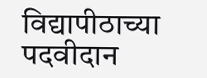विद्यापीठाच्या पदवीदान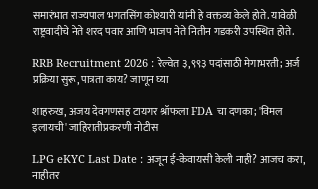समारंभात राज्यपाल भगतसिंग कोश्यारी यांनी हे वक्तव्य केले होते. यावेळी राष्ट्रवादीचे नेते शरद पवार आणि भाजप नेते नितीन गडकरी उपस्थित होते.

RRB Recruitment 2026 : रेल्वेत ३,९९३ पदांसाठी मेगाभरती; अर्ज प्रक्रिया सुरू, पात्रता काय? जाणून घ्या

शाहरुख, अजय देवगणसह टायगर श्रॉफला FDA चा दणका; 'विमल इलायची' जाहिरातीप्रकरणी नोटीस

LPG eKYC Last Date : अजून ई-केवायसी केली नाही? आजच करा, नाहीतर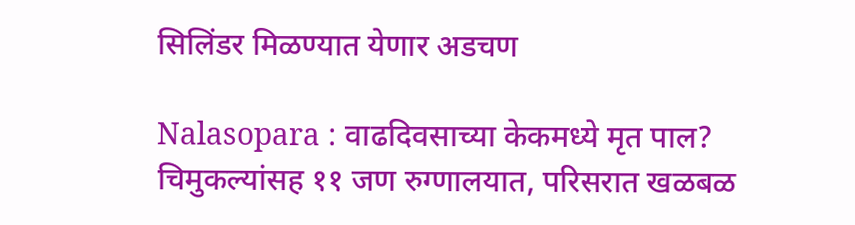सिलिंडर मिळण्यात येणार अडचण

Nalasopara : वाढदिवसाच्या केकमध्ये मृत पाल? चिमुकल्यांसह ११ जण रुग्णालयात, परिसरात खळबळ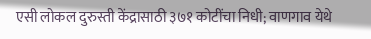एसी लोकल दुरुस्ती केंद्रासाठी ३७१ कोटींचा निधी; वाणगाव येथे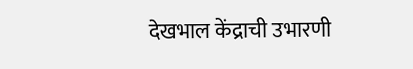देखभाल केंद्राची उभारणी